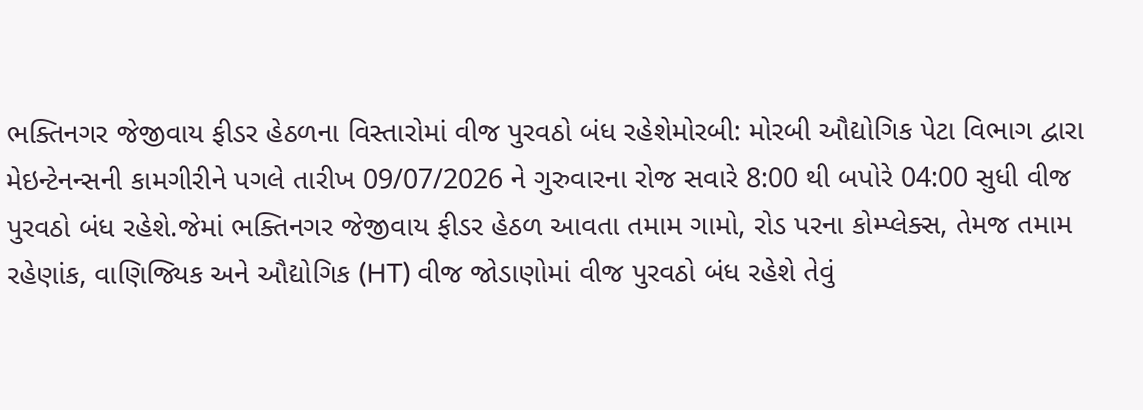ભક્તિનગર જેજીવાય ફીડર હેઠળના વિસ્તારોમાં વીજ પુરવઠો બંધ રહેશેમોરબી: મોરબી ઔદ્યોગિક પેટા વિભાગ દ્વારા મેઇન્ટેનન્સની કામગીરીને પગલે તારીખ 09/07/2026 ને ગુરુવારના રોજ સવારે 8:00 થી બપોરે 04:00 સુધી વીજ પુરવઠો બંધ રહેશે.જેમાં ભક્તિનગર જેજીવાય ફીડર હેઠળ આવતા તમામ ગામો, રોડ પરના કોમ્પ્લેક્સ, તેમજ તમામ રહેણાંક, વાણિજ્યિક અને ઔદ્યોગિક (HT) વીજ જોડાણોમાં વીજ પુરવઠો બંધ રહેશે તેવું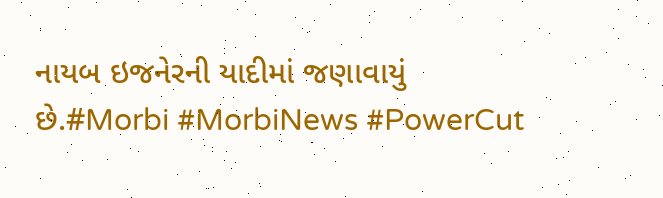નાયબ ઇજનેરની યાદીમાં જણાવાયું છે.#Morbi #MorbiNews #PowerCut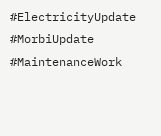#ElectricityUpdate #MorbiUpdate #MaintenanceWork